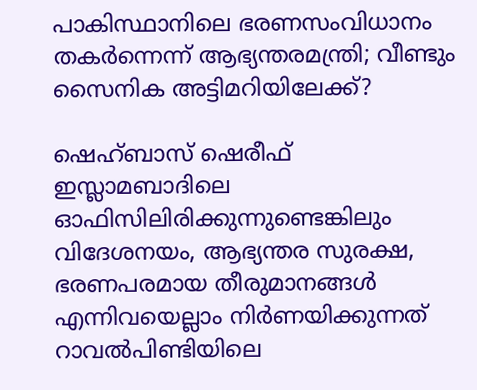പാകിസ്ഥാനിലെ ഭരണസംവിധാനം തകര്‍ന്നെന്ന് ആഭ്യന്തരമന്ത്രി; വീണ്ടും സൈനിക അട്ടിമറിയിലേക്ക്?

ഷെഹ്ബാസ് ഷെരീഫ് ഇസ്ലാമബാദിലെ ഓഫിസിലിരിക്കുന്നുണ്ടെങ്കിലും വിദേശനയം, ആഭ്യന്തര സുരക്ഷ, ഭരണപരമായ തീരുമാനങ്ങള്‍ എന്നിവയെല്ലാം നിര്‍ണയിക്കുന്നത് റാവല്‍പിണ്ടിയിലെ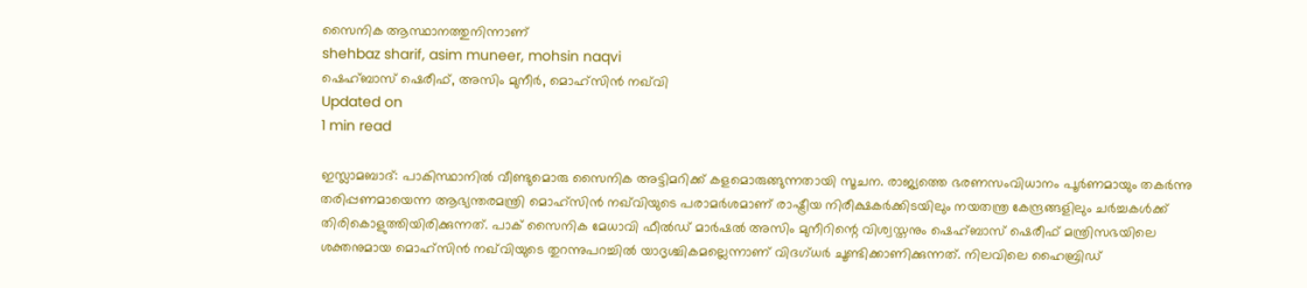സൈനിക ആസ്ഥാനത്തുനിന്നാണ്
shehbaz sharif, asim muneer, mohsin naqvi
ഷെഹ്ബാസ് ഷെരീഫ്, അസിം മുനീര്‍, മൊഹ്‌സിന്‍ ‌നഖ്‌വി
Updated on
1 min read

ഇസ്ലാമബാദ്: പാകിസ്ഥാനില്‍ വീണ്ടുമൊരു സൈനിക അട്ടിമറിക്ക് കളമൊരുങ്ങുന്നതായി സൂചന. രാജ്യത്തെ ഭരണസംവിധാനം പൂര്‍ണമായും തകര്‍ന്നു തരിപ്പണമായെന്ന ആഭ്യന്തരമന്ത്രി മൊഹ്‌സിന്‍ ‌നഖ്‌വിയുടെ പരാമര്‍ശമാണ് രാഷ്ട്രീയ നിരീക്ഷകര്‍ക്കിടയിലും നയതന്ത്ര കേന്ദ്രങ്ങളിലും ചര്‍ച്ചകള്‍ക്ക് തിരികൊളുത്തിയിരിക്കുന്നത്. പാക് സൈനിക മേധാവി ഫീല്‍ഡ് മാര്‍ഷല്‍ അസിം മുനീറിന്റെ വിശ്വസ്തനും ഷെഹ്ബാസ് ഷെരീഫ് മന്ത്രിസഭയിലെ ശക്തനുമായ മൊഹ്‌സിന്‍ ‌നഖ്‌വിയുടെ തുറന്നുപറച്ചില്‍ യാദൃശ്ചികമല്ലെന്നാണ് വിദഗ്ധര്‍ ചൂണ്ടിക്കാണിക്കുന്നത്. നിലവിലെ ഹൈബ്രിഡ്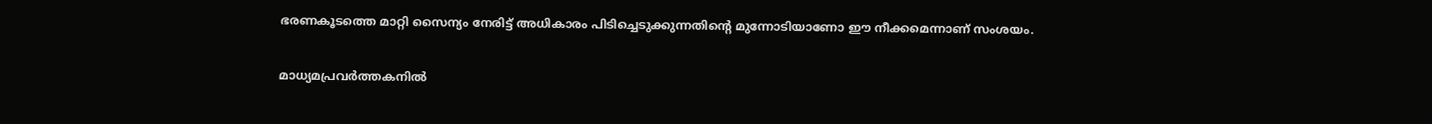ഭരണകൂടത്തെ മാറ്റി സൈന്യം നേരിട്ട് അധികാരം പിടിച്ചെടുക്കുന്നതിന്റെ മുന്നോടിയാണോ ഈ നീക്കമെന്നാണ് സംശയം.

മാധ്യമപ്രവര്‍ത്തകനില്‍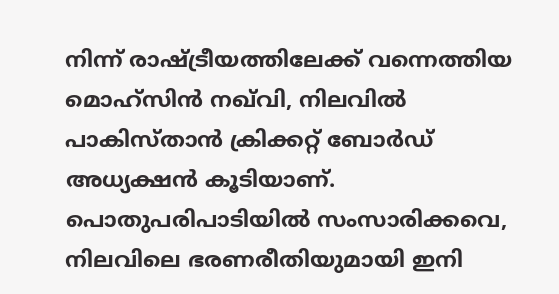നിന്ന് രാഷ്ട്രീയത്തിലേക്ക് വന്നെത്തിയ മൊഹ്‌സിന്‍ ‌നഖ്‌വി, നിലവില്‍ പാകിസ്താന്‍ ക്രിക്കറ്റ് ബോര്‍ഡ് അധ്യക്ഷന്‍ കൂടിയാണ്. പൊതുപരിപാടിയില്‍ സംസാരിക്കവെ, നിലവിലെ ഭരണരീതിയുമായി ഇനി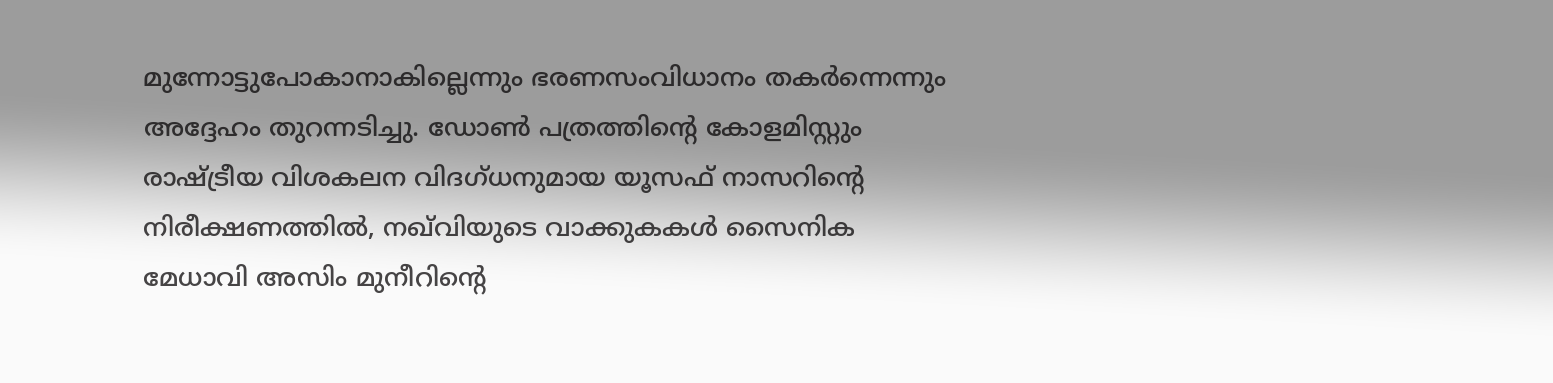മുന്നോട്ടുപോകാനാകില്ലെന്നും ഭരണസംവിധാനം തകര്‍ന്നെന്നും അദ്ദേഹം തുറന്നടിച്ചു. ഡോണ്‍ പത്രത്തിന്റെ കോളമിസ്റ്റും രാഷ്ട്രീയ വിശകലന വിദഗ്ധനുമായ യൂസഫ് നാസറിന്റെ നിരീക്ഷണത്തില്‍, നഖ്‌വിയുടെ വാക്കുകകള്‍ സൈനിക മേധാവി അസിം മുനീറിന്റെ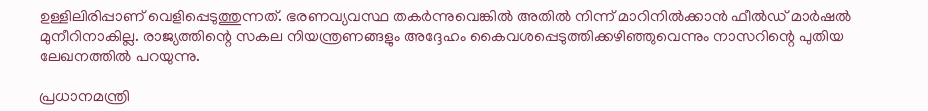ഉള്ളിലിരിപ്പാണ് വെളിപ്പെടുത്തുന്നത്. ഭരണവ്യവസ്ഥ തകര്‍ന്നുവെങ്കില്‍ അതില്‍ നിന്ന് മാറിനില്‍ക്കാന്‍ ഫീല്‍ഡ് മാര്‍ഷല്‍ മുനീറിനാകില്ല. രാജ്യത്തിന്റെ സകല നിയന്ത്രണങ്ങളും അദ്ദേഹം കൈവശപ്പെടുത്തിക്കഴിഞ്ഞുവെന്നും നാസറിന്റെ പുതിയ ലേഖനത്തില്‍ പറയുന്നു.

പ്രധാനമന്ത്രി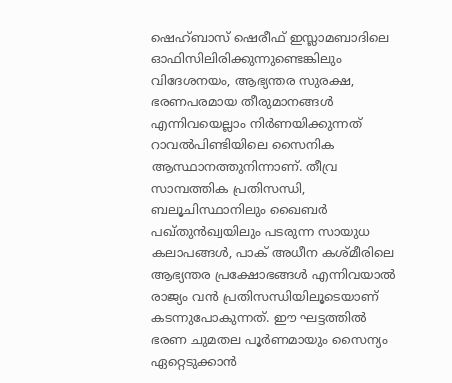ഷെഹ്ബാസ് ഷെരീഫ് ഇസ്ലാമബാദിലെ ഓഫിസിലിരിക്കുന്നുണ്ടെങ്കിലും വിദേശനയം, ആഭ്യന്തര സുരക്ഷ, ഭരണപരമായ തീരുമാനങ്ങള്‍ എന്നിവയെല്ലാം നിര്‍ണയിക്കുന്നത് റാവല്‍പിണ്ടിയിലെ സൈനിക ആസ്ഥാനത്തുനിന്നാണ്. തീവ്ര സാമ്പത്തിക പ്രതിസന്ധി, ബലൂചിസ്ഥാനിലും ഖൈബര്‍ പഖ്തുന്‍ഖ്വയിലും പടരുന്ന സായുധ കലാപങ്ങള്‍, പാക് അധീന കശ്മീരിലെ ആഭ്യന്തര പ്രക്ഷോഭങ്ങള്‍ എന്നിവയാല്‍ രാജ്യം വന്‍ പ്രതിസന്ധിയിലൂടെയാണ് കടന്നുപോകുന്നത്. ഈ ഘട്ടത്തില്‍ ഭരണ ചുമതല പൂര്‍ണമായും സൈന്യം ഏറ്റെടുക്കാന്‍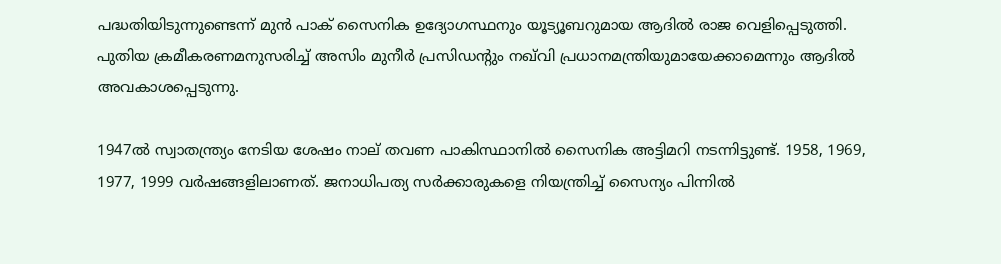പദ്ധതിയിടുന്നുണ്ടെന്ന് മുന്‍ പാക് സൈനിക ഉദ്യോഗസ്ഥനും യൂട്യൂബറുമായ ആദില്‍ രാജ വെളിപ്പെടുത്തി. പുതിയ ക്രമീകരണമനുസരിച്ച് അസിം മുനീര്‍ പ്രസിഡന്റും ‌നഖ്‌വി പ്രധാനമന്ത്രിയുമായേക്കാമെന്നും ആദില്‍ അവകാശപ്പെടുന്നു.

1947ല്‍ സ്വാതന്ത്ര്യം നേടിയ ശേഷം നാല് തവണ പാകിസ്ഥാനില്‍ സൈനിക അട്ടിമറി നടന്നിട്ടുണ്ട്. 1958, 1969, 1977, 1999 വര്‍ഷങ്ങളിലാണത്. ജനാധിപത്യ സര്‍ക്കാരുകളെ നിയന്ത്രിച്ച് സൈന്യം പിന്നില്‍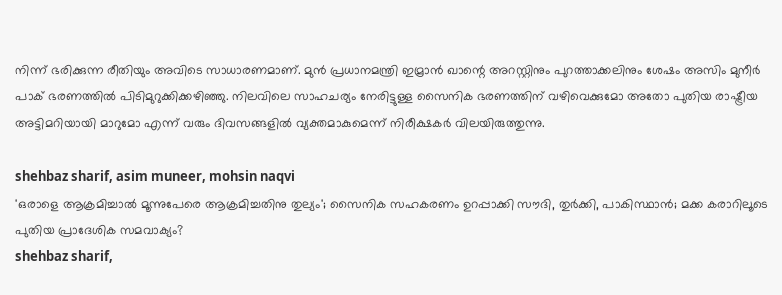നിന്ന് ഭരിക്കുന്ന രീതിയും അവിടെ സാധാരണമാണ്. മുന്‍ പ്രധാനമന്ത്രി ഇമ്രാന്‍ ഖാന്റെ അറസ്റ്റിനും പുറത്താക്കലിനും ശേഷം അസിം മുനീര്‍ പാക് ഭരണത്തില്‍ പിടിമുറുക്കിക്കഴിഞ്ഞു. നിലവിലെ സാഹചര്യം നേരിട്ടുള്ള സൈനിക ഭരണത്തിന് വഴിവെക്കുമോ അതോ പുതിയ രാഷ്ട്രീയ അട്ടിമറിയായി മാറുമോ എന്ന് വരും ദിവസങ്ങളില്‍ വ്യക്തമാകുമെന്ന് നിരീക്ഷകര്‍ വിലയിരുത്തുന്നു.

shehbaz sharif, asim muneer, mohsin naqvi
'ഒരാളെ ആക്രമിച്ചാല്‍ മൂന്നുപേരെ ആക്രമിച്ചതിനു തുല്യം'; സൈനിക സഹകരണം ഉറപ്പാക്കി സൗദി, തുര്‍ക്കി, പാകിസ്ഥാന്‍; മക്ക കരാറിലൂടെ പുതിയ പ്രാദേശിക സമവാക്യം?
shehbaz sharif,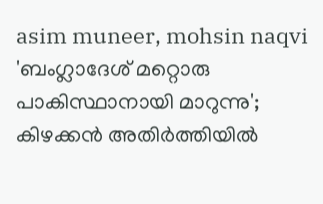asim muneer, mohsin naqvi
'ബംഗ്ലാദേശ് മറ്റൊരു പാകിസ്ഥാനായി മാറുന്നു'; കിഴക്കന്‍ അതിര്‍ത്തിയില്‍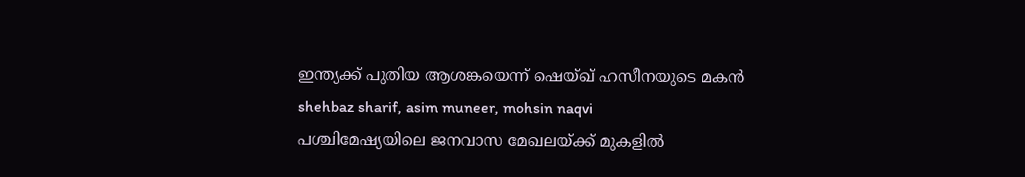ഇന്ത്യക്ക് പുതിയ ആശങ്കയെന്ന് ഷെയ്ഖ് ഹസീനയുടെ മകന്‍
shehbaz sharif, asim muneer, mohsin naqvi
പശ്ചിമേഷ്യയിലെ ജനവാസ മേഖലയ്ക്ക് മുകളില്‍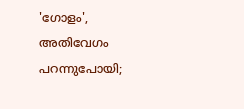'ഗോളം', അതിവേഗം പറന്നുപോയി;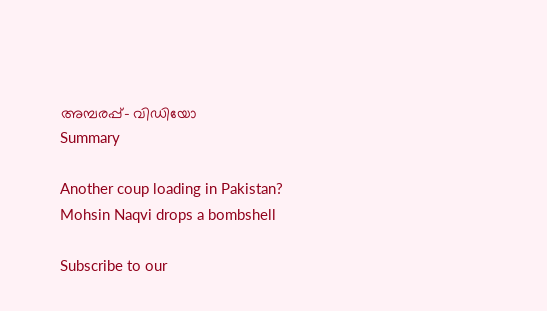അമ്പരപ്പ്- വിഡിയോ
Summary

Another coup loading in Pakistan? Mohsin Naqvi drops a bombshell

Subscribe to our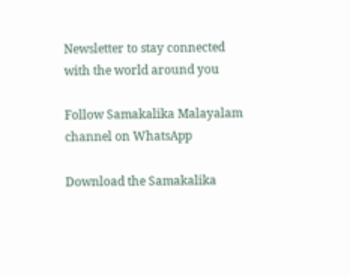Newsletter to stay connected with the world around you

Follow Samakalika Malayalam channel on WhatsApp

Download the Samakalika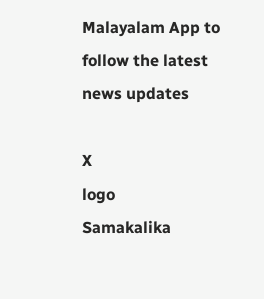Malayalam App to follow the latest news updates

X
logo
Samakalika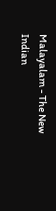Malayalam - The New Indian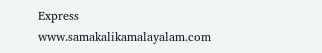Express
www.samakalikamalayalam.com